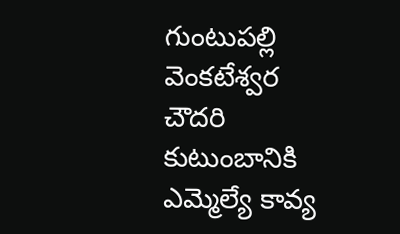గుంటుపల్లి వెంకటేశ్వర చౌదరి కుటుంబానికి ఎమ్మెల్యే కావ్య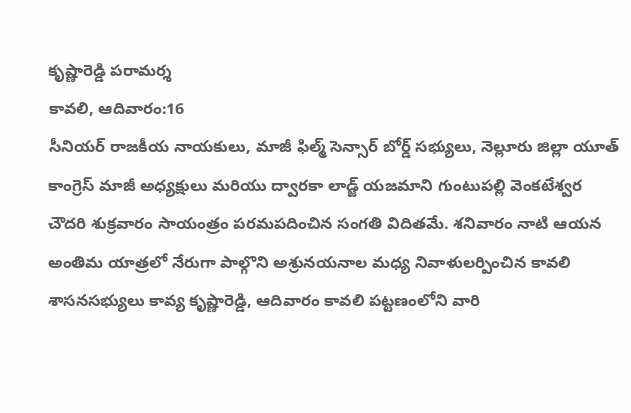కృష్ణారెడ్డి పరామర్శ
కావలి, ఆదివారం:16
సీనియర్ రాజకీయ నాయకులు, మాజీ ఫిల్మ్ సెన్సార్ బోర్డ్ సభ్యులు, నెల్లూరు జిల్లా యూత్ కాంగ్రెస్ మాజీ అధ్యక్షులు మరియు ద్వారకా లాడ్జ్ యజమాని గుంటుపల్లి వెంకటేశ్వర చౌదరి శుక్రవారం సాయంత్రం పరమపదించిన సంగతి విదితమే. శనివారం నాటి ఆయన అంతిమ యాత్రలో నేరుగా పాల్గొని అశ్రునయనాల మధ్య నివాళులర్పించిన కావలి శాసనసభ్యులు కావ్య కృష్ణారెడ్డి, ఆదివారం కావలి పట్టణంలోని వారి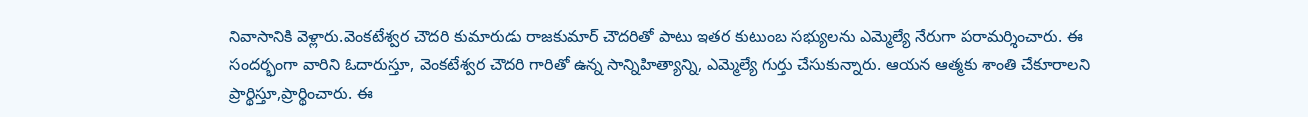నివాసానికి వెళ్లారు.వెంకటేశ్వర చౌదరి కుమారుడు రాజకుమార్ చౌదరితో పాటు ఇతర కుటుంబ సభ్యులను ఎమ్మెల్యే నేరుగా పరామర్శించారు. ఈ సందర్భంగా వారిని ఓదారుస్తూ, వెంకటేశ్వర చౌదరి గారితో ఉన్న సాన్నిహిత్యాన్ని, ఎమ్మెల్యే గుర్తు చేసుకున్నారు. ఆయన ఆత్మకు శాంతి చేకూరాలని ప్రార్థిస్తూ,ప్రార్థించారు. ఈ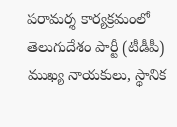పరామర్శ కార్యక్రమంలో తెలుగుదేశం పార్టీ (టీడీపీ) ముఖ్య నాయకులు, స్థానిక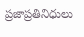ప్రజాప్రతినిధులు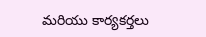మరియు కార్యకర్తలు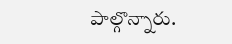పాల్గొన్నారు.